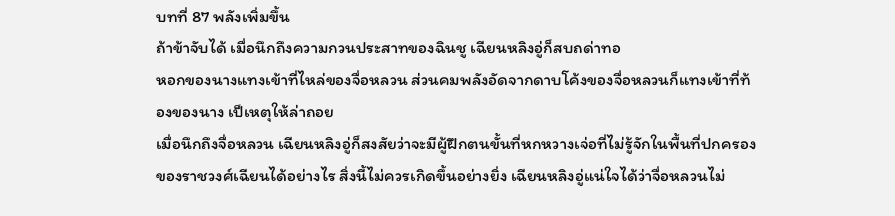บทที่ 87 พลังเพิ่มขึ้น
ถ้าข้าจับได้ เมื่อนึกถึงความกวนประสาทของฉินชู เฉียนหลิงอู่ก็สบถด่าทอ
หอกของนางแทงเข้าที่ไหล่ของจื่อหลวน ส่วนคมพลังอัดจากดาบโค้งของจื่อหลวนก็แทงเข้าที่ท้องของนาง เป็เหตุให้ล่าถอย
เมื่อนึกถึงจื่อหลวน เฉียนหลิงอู่ก็สงสัยว่าจะมีผู้ฝึกตนขั้นที่หกหวางเจ่อที่ไม่รู้จักในพื้นที่ปกครองของราชวงศ์เฉียนได้อย่างไร สิ่งนี้ไม่ควรเกิดขึ้นอย่างยิ่ง เฉียนหลิงอู่แน่ใจได้ว่าจื่อหลวนไม่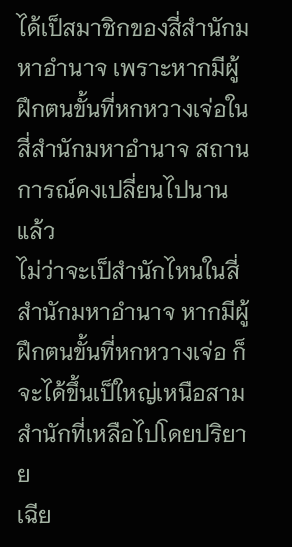ได้เป็สมาชิกของสี่สำนักมหาอำนาจ เพราะหากมีผู้ฝึกตนขั้นที่หกหวางเจ่อในสี่สำนักมหาอำนาจ สถานการณ์คงเปลี่ยนไปนานแล้ว
ไม่ว่าจะเป็สำนักไหนในสี่สำนักมหาอำนาจ หากมีผู้ฝึกตนขั้นที่หกหวางเจ่อ ก็จะได้ขึ้นเป็ใหญ่เหนือสามสำนักที่เหลือไปโดยปริยาย
เฉีย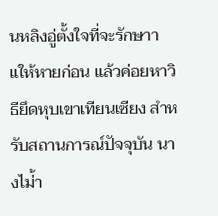นหลิงอู่ตั้งใจที่จะรักษาาแให้หายก่อน แล้วค่อยหาวิธียึดหุบเขาเทียนเซียง สำหรับสถานการณ์ปัจจุบัน นางไม่้า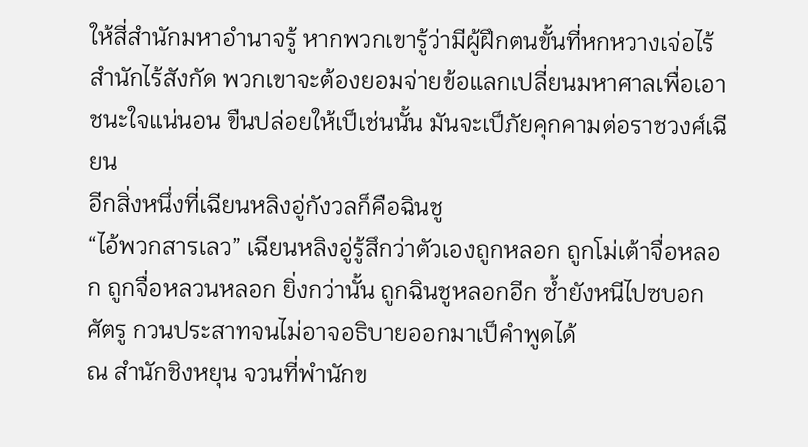ให้สี่สำนักมหาอำนาจรู้ หากพวกเขารู้ว่ามีผู้ฝึกตนขั้นที่หกหวางเจ่อไร้สำนักไร้สังกัด พวกเขาจะต้องยอมจ่ายข้อแลกเปลี่ยนมหาศาลเพื่อเอาชนะใจแน่นอน ขืนปล่อยให้เป็เช่นนั้น มันจะเป็ภัยคุกคามต่อราชวงศ์เฉียน
อีกสิ่งหนึ่งที่เฉียนหลิงอู่กังวลก็คือฉินชู
“ไอ้พวกสารเลว” เฉียนหลิงอู่รู้สึกว่าตัวเองถูกหลอก ถูกโม่เต้าจื่อหลอก ถูกจื่อหลวนหลอก ยิ่งกว่านั้น ถูกฉินชูหลอกอีก ซ้ำยังหนีไปซบอกศัตรู กวนประสาทจนไม่อาจอธิบายออกมาเป็คำพูดได้
ณ สำนักชิงหยุน จวนที่พำนักข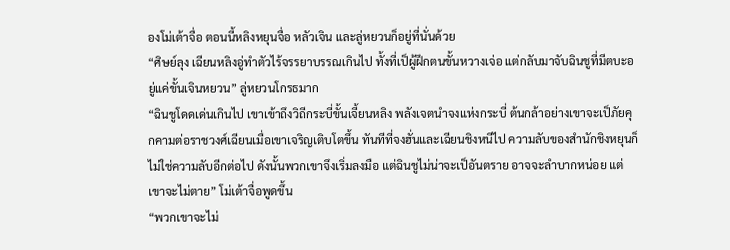องโม่เต้าจื่อ ตอนนี้หลิงหยุนจื่อ หลัวเจิน และลู่หยวนก็อยู่ที่นั่นด้วย
“ศิษย์ลุง เฉียนหลิงอู่ทำตัวไร้จรรยาบรรณเกินไป ทั้งที่เป็ผู้ฝึกตนขั้นหวางเจ่อ แต่กลับมาจับฉินชูที่มีตบะอยู่แค่ขั้นเจินหยวน” ลู่หยวนโกรธมาก
“ฉินชูโดดเด่นเกินไป เขาเข้าถึงวิถีกระบี่ขั้นเจี้ยนหลิง พลังเจตนำจงแห่งกระบี่ ต้นกล้าอย่างเขาจะเป็ภัยคุกคามต่อราชวงศ์เฉียนเมื่อเขาเจริญเติบโตขึ้น ทันทีที่จงฮั่นและเฉียนชิงหนีไป ความลับของสำนักชิงหยุนก็ไม่ใช่ความลับอีกต่อไป ดังนั้นพวกเขาจึงเริ่มลงมือ แต่ฉินชูไม่น่าจะเป็อันตราย อาจจะลำบากหน่อย แต่เขาจะไม่ตาย” โม่เต้าจื่อพูดขึ้น
“พวกเขาจะไม่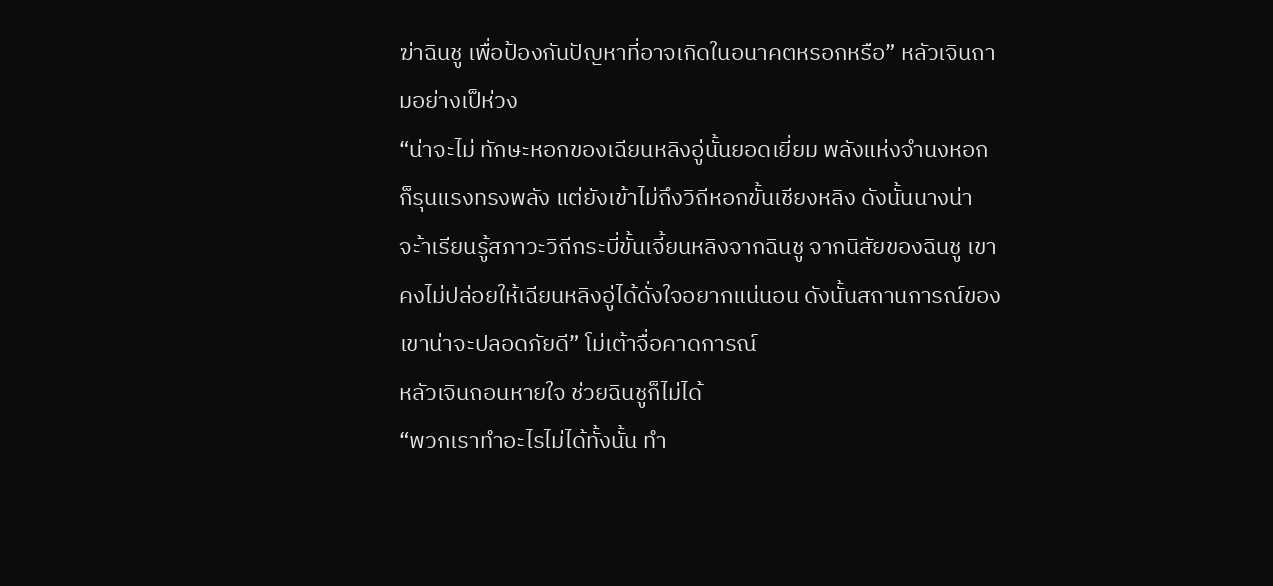ฆ่าฉินชู เพื่อป้องกันปัญหาที่อาจเกิดในอนาคตหรอกหรือ” หลัวเจินถามอย่างเป็ห่วง
“น่าจะไม่ ทักษะหอกของเฉียนหลิงอู่นั้นยอดเยี่ยม พลังแห่งจำนงหอกก็รุนแรงทรงพลัง แต่ยังเข้าไม่ถึงวิถีหอกขั้นเชียงหลิง ดังนั้นนางน่าจะ้าเรียนรู้สภาวะวิถีกระบี่ขั้นเจี้ยนหลิงจากฉินชู จากนิสัยของฉินชู เขาคงไม่ปล่อยให้เฉียนหลิงอู่ได้ดั่งใจอยากแน่นอน ดังนั้นสถานการณ์ของเขาน่าจะปลอดภัยดี” โม่เต้าจื่อคาดการณ์
หลัวเจินถอนหายใจ ช่วยฉินชูก็ไม่ได้
“พวกเราทำอะไรไม่ได้ทั้งนั้น ทำ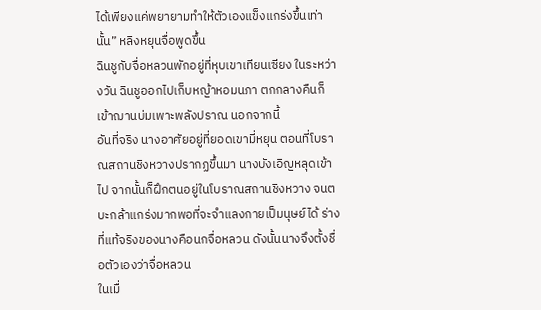ได้เพียงแค่พยายามทำให้ตัวเองแข็งแกร่งขึ้นเท่านั้น” หลิงหยุนจื่อพูดขึ้น
ฉินชูกับจื่อหลวนพักอยู่ที่หุบเขาเทียนเซียง ในระหว่างวัน ฉินชูออกไปเก็บหญ้าหอมนภา ตกกลางคืนก็เข้าฌานบ่มเพาะพลังปราณ นอกจากนี้
อันที่จริง นางอาศัยอยู่ที่ยอดเขามี่หยุน ตอนที่โบราณสถานชิงหวางปรากฏขึ้นมา นางบังเอิญหลุดเข้าไป จากนั้นก็ฝึกตนอยู่ในโบราณสถานชิงหวาง จนตบะกล้าแกร่งมากพอที่จะจำแลงกายเป็มนุษย์ได้ ร่างที่แท้จริงของนางคือนกจื่อหลวน ดังนั้นนางจึงตั้งชื่อตัวเองว่าจื่อหลวน
ในเมื่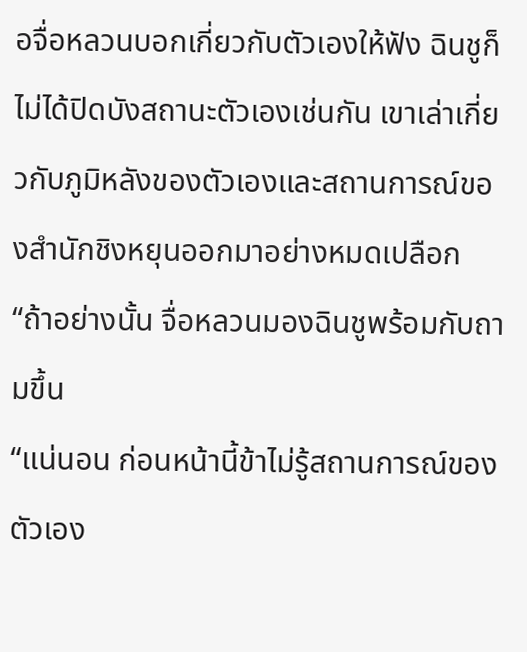อจื่อหลวนบอกเกี่ยวกับตัวเองให้ฟัง ฉินชูก็ไม่ได้ปิดบังสถานะตัวเองเช่นกัน เขาเล่าเกี่ยวกับภูมิหลังของตัวเองและสถานการณ์ของสำนักชิงหยุนออกมาอย่างหมดเปลือก
“ถ้าอย่างนั้น จื่อหลวนมองฉินชูพร้อมกับถามขึ้น
“แน่นอน ก่อนหน้านี้ข้าไม่รู้สถานการณ์ของตัวเอง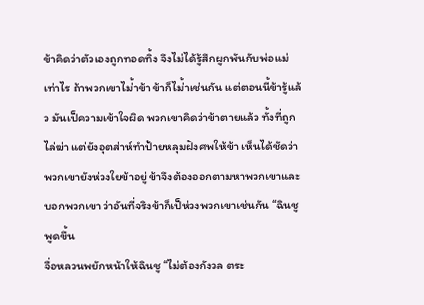ข้าคิดว่าตัวเองถูกทอดทิ้ง จึงไม่ได้รู้สึกผูกพันกับพ่อแม่เท่าไร ถ้าพวกเขาไม่้าข้า ข้าก็ไม่้าเช่นกัน แต่ตอนนี้ข้ารู้แล้ว มันเป็ความเข้าใจผิด พวกเขาคิดว่าข้าตายแล้ว ทั้งที่ถูกไล่ฆ่า แต่ยังอุตส่าห์ทำป้ายหลุมฝังศพให้ข้า เห็นได้ชัดว่าพวกเขายังห่วงใยข้าอยู่ ข้าจึงต้องออกตามหาพวกเขาและบอกพวกเขา ว่าอันที่จริงข้าก็เป็ห่วงพวกเขาเช่นกัน “ฉินชูพูดขึ้น
จื่อหลวนพยักหน้าให้ฉินชู “ไม่ต้องกังวล ตระ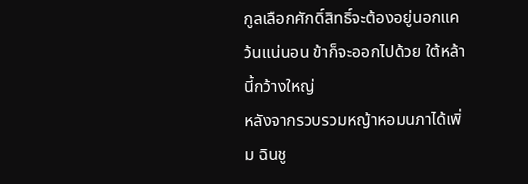กูลเลือกศักดิ์สิทธิ์จะต้องอยู่นอกแคว้นแน่นอน ข้าก็จะออกไปด้วย ใต้หล้านี้กว้างใหญ่
หลังจากรวบรวมหญ้าหอมนภาได้เพิ่ม ฉินชู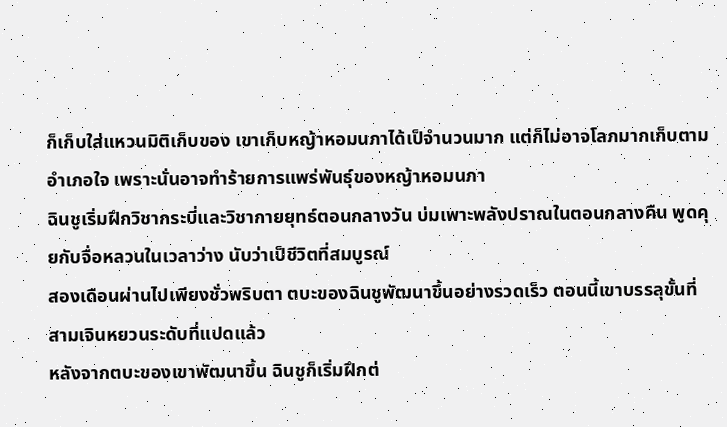ก็เก็บใส่แหวนมิติเก็บของ เขาเก็บหญ้าหอมนภาได้เป็จำนวนมาก แต่ก็ไม่อาจโลภมากเก็บตามอำเภอใจ เพราะนั่นอาจทำร้ายการแพร่พันธุ์ของหญ้าหอมนภา
ฉินชูเริ่มฝึกวิชากระบี่และวิชากายยุทธ์ตอนกลางวัน บ่มเพาะพลังปราณในตอนกลางคืน พูดคุยกับจื่อหลวนในเวลาว่าง นับว่าเป็ชีวิตที่สมบูรณ์
สองเดือนผ่านไปเพียงชั่วพริบตา ตบะของฉินชูพัฒนาขึ้นอย่างรวดเร็ว ตอนนี้เขาบรรลุขั้นที่สามเจินหยวนระดับที่แปดแล้ว
หลังจากตบะของเขาพัฒนาขึ้น ฉินชูก็เริ่มฝึกต่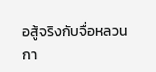อสู้จริงกับจื่อหลวน
กา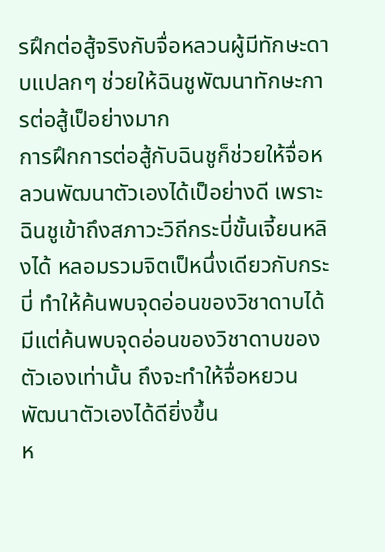รฝึกต่อสู้จริงกับจื่อหลวนผู้มีทักษะดาบแปลกๆ ช่วยให้ฉินชูพัฒนาทักษะการต่อสู้เป็อย่างมาก
การฝึกการต่อสู้กับฉินชูก็ช่วยให้จื่อหลวนพัฒนาตัวเองได้เป็อย่างดี เพราะฉินชูเข้าถึงสภาวะวิถีกระบี่ขั้นเจี้ยนหลิงได้ หลอมรวมจิตเป็หนึ่งเดียวกับกระบี่ ทำให้ค้นพบจุดอ่อนของวิชาดาบได้ มีแต่ค้นพบจุดอ่อนของวิชาดาบของตัวเองเท่านั้น ถึงจะทำให้จื่อหยวนพัฒนาตัวเองได้ดียิ่งขึ้น
ห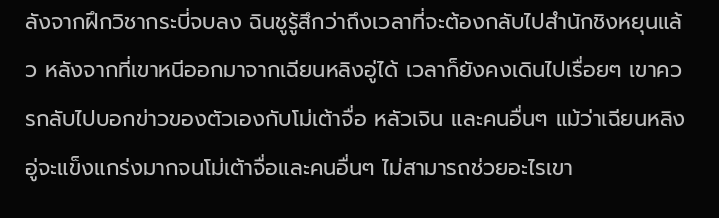ลังจากฝึกวิชากระบี่จบลง ฉินชูรู้สึกว่าถึงเวลาที่จะต้องกลับไปสำนักชิงหยุนแล้ว หลังจากที่เขาหนีออกมาจากเฉียนหลิงอู่ได้ เวลาก็ยังคงเดินไปเรื่อยๆ เขาควรกลับไปบอกข่าวของตัวเองกับโม่เต้าจื่อ หลัวเจิน และคนอื่นๆ แม้ว่าเฉียนหลิงอู่จะแข็งแกร่งมากจนโม่เต้าจื่อและคนอื่นๆ ไม่สามารถช่วยอะไรเขา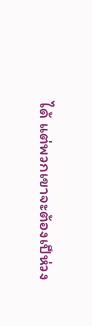ได้ แต่พวกเขาจะต้องเป็ห่วง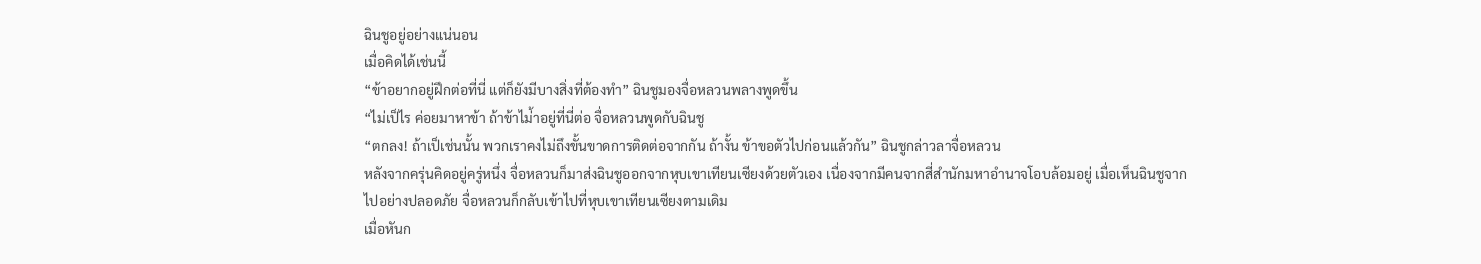ฉินชูอยู่อย่างแน่นอน
เมื่อคิดได้เช่นนี้
“ข้าอยากอยู่ฝึกต่อที่นี่ แต่ก็ยังมีบางสิ่งที่ต้องทำ” ฉินชูมองจื่อหลวนพลางพูดขึ้น
“ไม่เป็ไร ค่อยมาหาข้า ถ้าข้าไม่้าอยู่ที่นี่ต่อ จื่อหลวนพูดกับฉินชู
“ตกลง! ถ้าเป็เช่นนั้น พวกเราคงไม่ถึงขั้นขาดการติดต่อจากกัน ถ้างั้น ข้าขอตัวไปก่อนแล้วกัน” ฉินชูกล่าวลาจื่อหลวน
หลังจากครุ่นคิดอยู่ครู่หนึ่ง จื่อหลวนก็มาส่งฉินชูออกจากหุบเขาเทียนเซียงด้วยตัวเอง เนื่องจากมีคนจากสี่สำนักมหาอำนาจโอบล้อมอยู่ เมื่อเห็นฉินชูจากไปอย่างปลอดภัย จื่อหลวนก็กลับเข้าไปที่หุบเขาเทียนเซียงตามเดิม
เมื่อหันก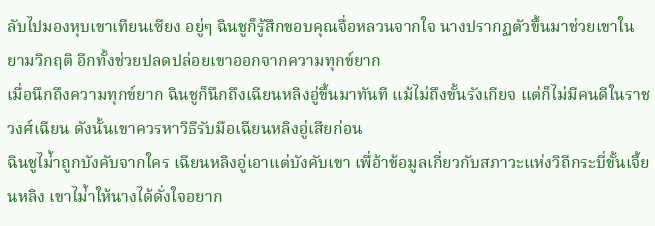ลับไปมองหุบเขาเทียนเซียง อยู่ๆ ฉินชูก็รู้สึกขอบคุณจื่อหลวนจากใจ นางปรากฏตัวขึ้นมาช่วยเขาในยามวิกฤติ อีกทั้งช่วยปลดปล่อยเขาออกจากความทุกข์ยาก
เมื่อนึกถึงความทุกข์ยาก ฉินชูก็นึกถึงเฉียนหลิงอู่ขึ้นมาทันที แม้ไม่ถึงขั้นรังเกียจ แต่ก็ไม่มีคนดีในราชวงศ์เฉียน ดังนั้นเขาควรหาวิธีรับมือเฉียนหลิงอู่เสียก่อน
ฉินชูไม่้าถูกบังคับจากใคร เฉียนหลิงอู่เอาแต่บังคับเขา เพื่อ้าข้อมูลเกี่ยวกับสภาวะแห่งวิถีกระบี่ขั้นเจี้ยนหลิง เขาไม่้าให้นางได้ดั่งใจอยาก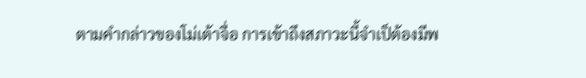ตามคำกล่าวของโม่เต้าจื่อ การเข้าถึงสภาวะนี้จำเป็ต้องมีพ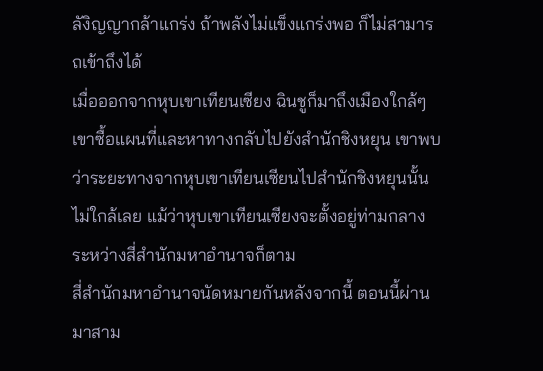ลังิญญากล้าแกร่ง ถ้าพลังไม่แข็งแกร่งพอ ก็ไม่สามารถเข้าถึงได้
เมื่อออกจากหุบเขาเทียนเซียง ฉินชูก็มาถึงเมืองใกล้ๆ เขาซื้อแผนที่และหาทางกลับไปยังสำนักชิงหยุน เขาพบว่าระยะทางจากหุบเขาเทียนเซียนไปสำนักชิงหยุนนั้นไม่ใกล้เลย แม้ว่าหุบเขาเทียนเซียงจะตั้งอยู่ท่ามกลางระหว่างสี่สำนักมหาอำนาจก็ตาม
สี่สำนักมหาอำนาจนัดหมายกันหลังจากนี้ ตอนนี้ผ่านมาสาม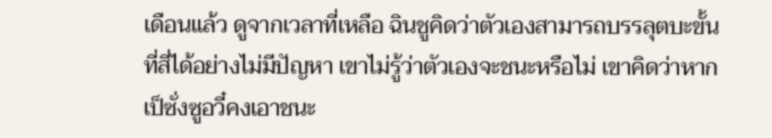เดือนแล้ว ดูจากเวลาที่เหลือ ฉินชูคิดว่าตัวเองสามารถบรรลุตบะขั้นที่สี่ได้อย่างไม่มีปัญหา เขาไม่รู้ว่าตัวเองจะชนะหรือไม่ เขาคิดว่าหากเป็ซั่งซูอวี๋คงเอาชนะ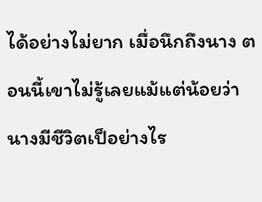ได้อย่างไม่ยาก เมื่อนึกถึงนาง ตอนนี้เขาไม่รู้เลยแม้แต่น้อยว่านางมีชีวิตเป็อย่างไร